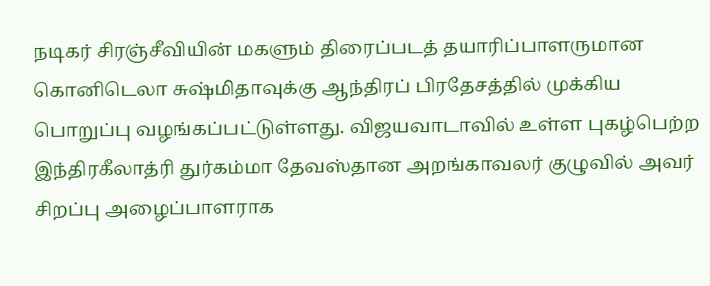நடிகர் சிரஞ்சீவியின் மகளும் திரைப்படத் தயாரிப்பாளருமான கொனிடெலா சுஷ்மிதாவுக்கு ஆந்திரப் பிரதேசத்தில் முக்கிய பொறுப்பு வழங்கப்பட்டுள்ளது. விஜயவாடாவில் உள்ள புகழ்பெற்ற இந்திரகீலாத்ரி துர்கம்மா தேவஸ்தான அறங்காவலர் குழுவில் அவர் சிறப்பு அழைப்பாளராக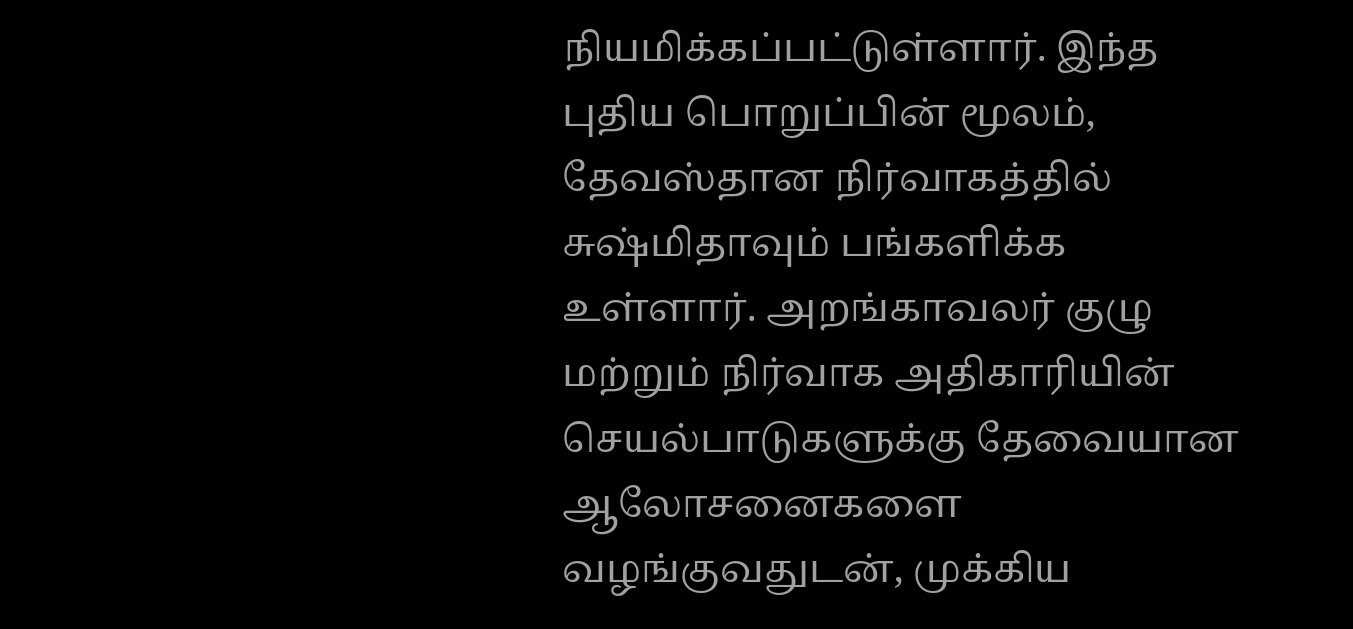நியமிக்கப்பட்டுள்ளார். இந்த புதிய பொறுப்பின் மூலம், தேவஸ்தான நிர்வாகத்தில் சுஷ்மிதாவும் பங்களிக்க உள்ளார். அறங்காவலர் குழு மற்றும் நிர்வாக அதிகாரியின் செயல்பாடுகளுக்கு தேவையான ஆலோசனைகளை வழங்குவதுடன், முக்கிய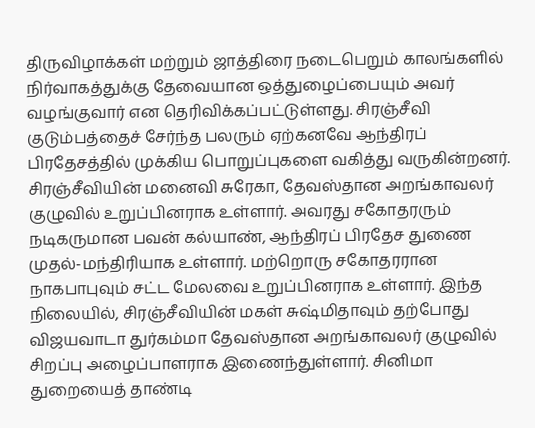திருவிழாக்கள் மற்றும் ஜாத்திரை நடைபெறும் காலங்களில் நிர்வாகத்துக்கு தேவையான ஒத்துழைப்பையும் அவர் வழங்குவார் என தெரிவிக்கப்பட்டுள்ளது. சிரஞ்சீவி குடும்பத்தைச் சேர்ந்த பலரும் ஏற்கனவே ஆந்திரப் பிரதேசத்தில் முக்கிய பொறுப்புகளை வகித்து வருகின்றனர். சிரஞ்சீவியின் மனைவி சுரேகா, தேவஸ்தான அறங்காவலர் குழுவில் உறுப்பினராக உள்ளார். அவரது சகோதரரும் நடிகருமான பவன் கல்யாண், ஆந்திரப் பிரதேச துணை முதல்-மந்திரியாக உள்ளார். மற்றொரு சகோதரரான நாகபாபுவும் சட்ட மேலவை உறுப்பினராக உள்ளார். இந்த நிலையில், சிரஞ்சீவியின் மகள் சுஷ்மிதாவும் தற்போது விஜயவாடா துர்கம்மா தேவஸ்தான அறங்காவலர் குழுவில் சிறப்பு அழைப்பாளராக இணைந்துள்ளார். சினிமா துறையைத் தாண்டி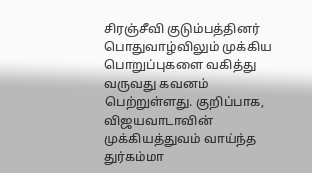சிரஞ்சீவி குடும்பத்தினர் பொதுவாழ்விலும் முக்கிய பொறுப்புகளை வகித்து வருவது கவனம் பெற்றுள்ளது. குறிப்பாக, விஜயவாடாவின் முக்கியத்துவம் வாய்ந்த துர்கம்மா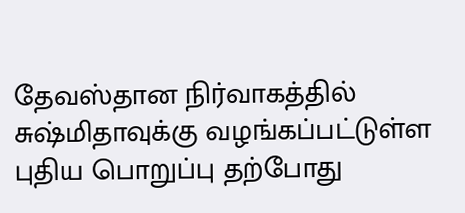தேவஸ்தான நிர்வாகத்தில் சுஷ்மிதாவுக்கு வழங்கப்பட்டுள்ள புதிய பொறுப்பு தற்போது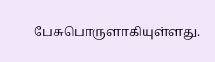பேசுபொருளாகியுள்ளது.